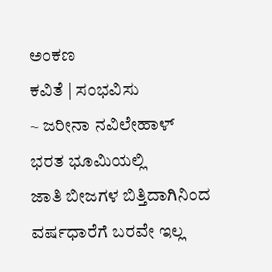ಅಂಕಣ
ಕವಿತೆ | ಸಂಭವಿಸು
~ ಜರೀನಾ ನವಿಲೇಹಾಳ್
ಭರತ ಭೂಮಿಯಲ್ಲಿ
ಜಾತಿ ಬೀಜಗಳ ಬಿತ್ತಿದಾಗಿನಿಂದ
ವರ್ಷಧಾರೆಗೆ ಬರವೇ ಇಲ್ಲ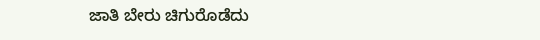ಜಾತಿ ಬೇರು ಚಿಗುರೊಡೆದು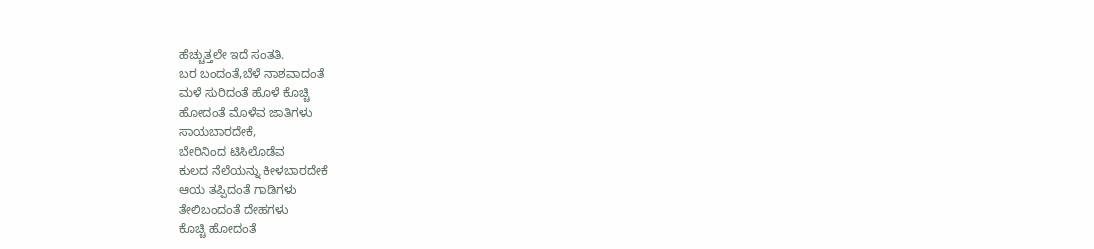ಹೆಚ್ಚುತ್ತಲೇ ಇದೆ ಸಂತತಿ.
ಬರ ಬಂದಂತೆ,ಬೆಳೆ ನಾಶವಾದಂತೆ
ಮಳೆ ಸುರಿದಂತೆ ಹೊಳೆ ಕೊಚ್ಚಿ
ಹೋದಂತೆ ಮೊಳೆವ ಜಾತಿಗಳು
ಸಾಯಬಾರದೇಕೆ,
ಬೇರಿನಿಂದ ಟಿಸಿಲೊಡೆವ
ಕುಲದ ನೆಲೆಯನ್ನು ಕೀಳಬಾರದೇಕೆ
ಆಯ ತಪ್ಪಿದಂತೆ ಗಾಡಿಗಳು
ತೇಲಿಬಂದಂತೆ ದೇಹಗಳು
ಕೊಚ್ಚಿ ಹೋದಂತೆ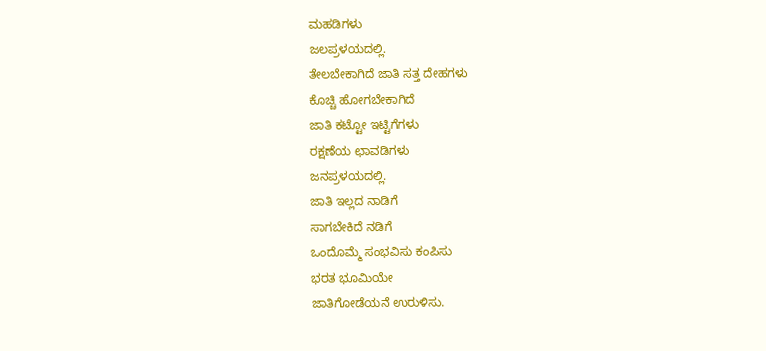ಮಹಡಿಗಳು
ಜಲಪ್ರಳಯದಲ್ಲಿ.
ತೇಲಬೇಕಾಗಿದೆ ಜಾತಿ ಸತ್ತ ದೇಹಗಳು
ಕೊಚ್ಚಿ ಹೋಗಬೇಕಾಗಿದೆ
ಜಾತಿ ಕಟ್ಟೋ ಇಟ್ಟಿಗೆಗಳು
ರಕ್ಷಣೆಯ ಛಾವಡಿಗಳು
ಜನಪ್ರಳಯದಲ್ಲಿ.
ಜಾತಿ ಇಲ್ಲದ ನಾಡಿಗೆ
ಸಾಗಬೇಕಿದೆ ನಡಿಗೆ
ಒಂದೊಮ್ಮೆ ಸಂಭವಿಸು ಕಂಪಿಸು
ಭರತ ಭೂಮಿಯೇ
ಜಾತಿಗೋಡೆಯನೆ ಉರುಳಿಸು.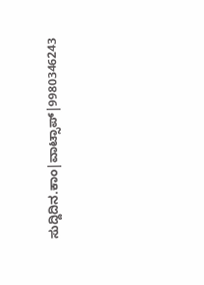ಸುದ್ದಿದಿನ.ಕಾಂ|ವಾಟ್ಸಾಪ್|9980346243